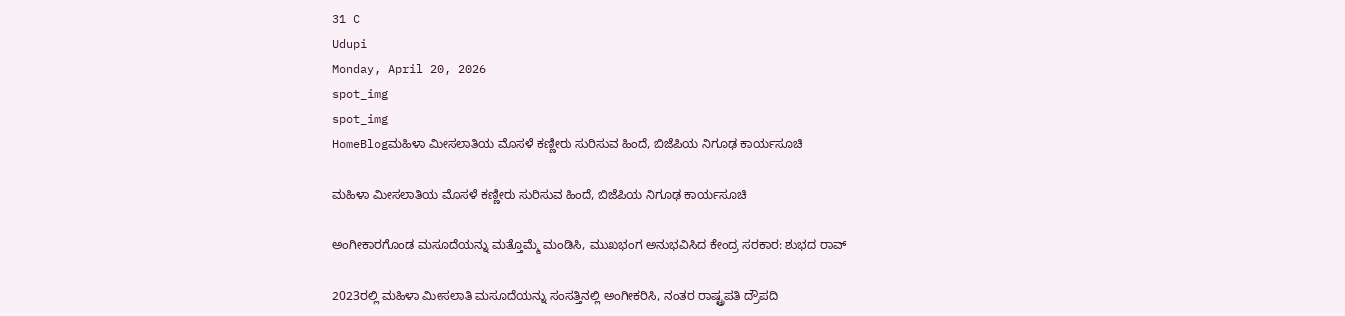31 C
Udupi
Monday, April 20, 2026
spot_img
spot_img
HomeBlogಮಹಿಳಾ ಮೀಸಲಾತಿಯ ಮೊಸಳೆ ಕಣ್ಣೀರು ಸುರಿಸುವ ಹಿಂದೆ, ಬಿಜೆಪಿಯ ನಿಗೂಢ ಕಾರ್ಯಸೂಚಿ

ಮಹಿಳಾ ಮೀಸಲಾತಿಯ ಮೊಸಳೆ ಕಣ್ಣೀರು ಸುರಿಸುವ ಹಿಂದೆ, ಬಿಜೆಪಿಯ ನಿಗೂಢ ಕಾರ್ಯಸೂಚಿ

ಅಂಗೀಕಾರಗೊಂಡ ಮಸೂದೆಯನ್ನು ಮತ್ತೊಮ್ಮೆ ಮಂಡಿಸಿ, ಮುಖಭಂಗ ಅನುಭವಿಸಿದ ಕೇಂದ್ರ ಸರಕಾರ: ಶುಭದ ರಾವ್

2023ರಲ್ಲಿ ಮಹಿಳಾ ಮೀಸಲಾತಿ ಮಸೂದೆಯನ್ನು ಸಂಸತ್ತಿನಲ್ಲಿ ಅಂಗೀಕರಿಸಿ, ನಂತರ ರಾಷ್ಟ್ರಪತಿ ದ್ರೌಪದಿ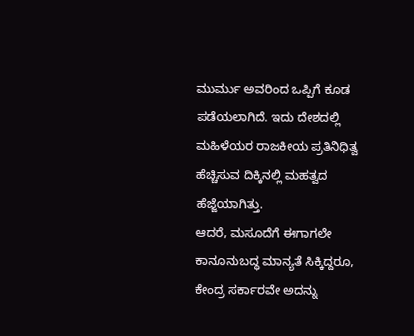ಮುರ್ಮು ಅವರಿಂದ ಒಪ್ಪಿಗೆ ಕೂಡ ಪಡೆಯಲಾಗಿದೆ. ಇದು ದೇಶದಲ್ಲಿ ಮಹಿಳೆಯರ ರಾಜಕೀಯ ಪ್ರತಿನಿಧಿತ್ವ ಹೆಚ್ಚಿಸುವ ದಿಕ್ಕಿನಲ್ಲಿ ಮಹತ್ವದ ಹೆಜ್ಜೆಯಾಗಿತ್ತು.
ಆದರೆ, ಮಸೂದೆಗೆ ಈಗಾಗಲೇ ಕಾನೂನುಬದ್ಧ ಮಾನ್ಯತೆ ಸಿಕ್ಕಿದ್ದರೂ, ಕೇಂದ್ರ ಸರ್ಕಾರವೇ ಅದನ್ನು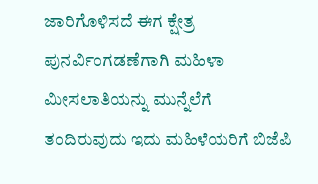ಜಾರಿಗೊಳಿಸದೆ ಈಗ ಕ್ಷೇತ್ರ ಪುನರ್ವಿಂಗಡಣೆಗಾಗಿ ಮಹಿಳಾ ಮೀಸಲಾತಿಯನ್ನು ಮುನ್ನೆಲೆಗೆ ತಂದಿರುವುದು ಇದು ಮಹಿಳೆಯರಿಗೆ ಬಿಜೆಪಿ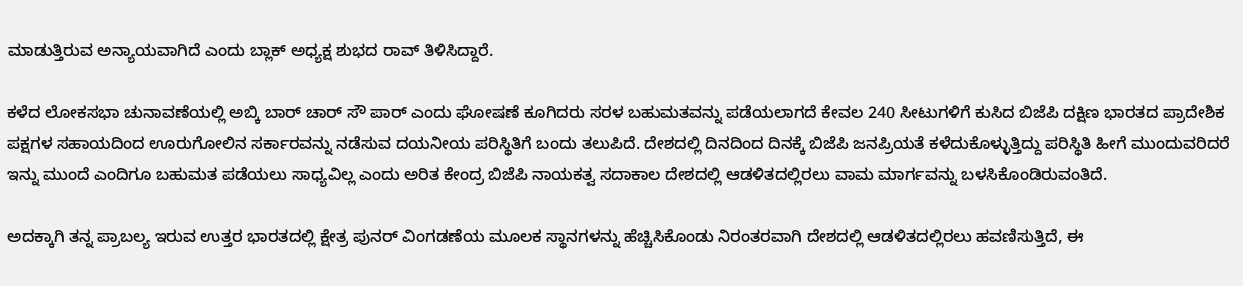ಮಾಡುತ್ತಿರುವ ಅನ್ಯಾಯವಾಗಿದೆ ಎಂದು ಬ್ಲಾಕ್ ಅಧ್ಯಕ್ಷ ಶುಭದ ರಾವ್ ತಿಳಿಸಿದ್ದಾರೆ.

ಕಳೆದ ಲೋಕಸಭಾ ಚುನಾವಣೆಯಲ್ಲಿ ಅಬ್ಕಿ ಬಾರ್ ಚಾರ್ ಸೌ ಪಾರ್ ಎಂದು ಘೋಷಣೆ ಕೂಗಿದರು ಸರಳ ಬಹುಮತವನ್ನು ಪಡೆಯಲಾಗದೆ ಕೇವಲ 240 ಸೀಟುಗಳಿಗೆ ಕುಸಿದ ಬಿಜೆಪಿ ದಕ್ಷಿಣ ಭಾರತದ ಪ್ರಾದೇಶಿಕ ಪಕ್ಷಗಳ ಸಹಾಯದಿಂದ ಊರುಗೋಲಿನ ಸರ್ಕಾರವನ್ನು ನಡೆಸುವ ದಯನೀಯ ಪರಿಸ್ಥಿತಿಗೆ ಬಂದು ತಲುಪಿದೆ. ದೇಶದಲ್ಲಿ ದಿನದಿಂದ ದಿನಕ್ಕೆ ಬಿಜೆಪಿ ಜನಪ್ರಿಯತೆ ಕಳೆದುಕೊಳ್ಳುತ್ತಿದ್ದು ಪರಿಸ್ಥಿತಿ ಹೀಗೆ ಮುಂದುವರಿದರೆ ಇನ್ನು ಮುಂದೆ ಎಂದಿಗೂ ಬಹುಮತ ಪಡೆಯಲು ಸಾಧ್ಯವಿಲ್ಲ ಎಂದು ಅರಿತ ಕೇಂದ್ರ ಬಿಜೆಪಿ ನಾಯಕತ್ವ ಸದಾಕಾಲ ದೇಶದಲ್ಲಿ ಆಡಳಿತದಲ್ಲಿರಲು ವಾಮ ಮಾರ್ಗವನ್ನು ಬಳಸಿಕೊಂಡಿರುವಂತಿದೆ.

ಅದಕ್ಕಾಗಿ ತನ್ನ ಪ್ರಾಬಲ್ಯ ಇರುವ ಉತ್ತರ ಭಾರತದಲ್ಲಿ ಕ್ಷೇತ್ರ ಪುನರ್ ವಿಂಗಡಣೆಯ ಮೂಲಕ ಸ್ಥಾನಗಳನ್ನು ಹೆಚ್ಚಿಸಿಕೊಂಡು ನಿರಂತರವಾಗಿ ದೇಶದಲ್ಲಿ ಆಡಳಿತದಲ್ಲಿರಲು ಹವಣಿಸುತ್ತಿದೆ, ಈ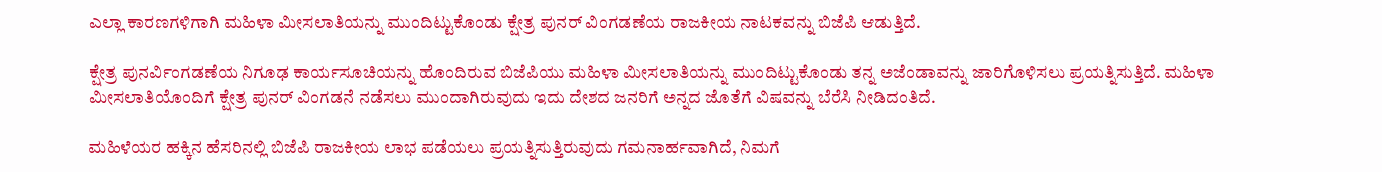ಎಲ್ಲಾ ಕಾರಣಗಳಿಗಾಗಿ ಮಹಿಳಾ ಮೀಸಲಾತಿಯನ್ನು ಮುಂದಿಟ್ಟುಕೊಂಡು ಕ್ಷೇತ್ರ ಪುನರ್ ವಿಂಗಡಣೆಯ ರಾಜಕೀಯ ನಾಟಕವನ್ನು ಬಿಜೆಪಿ ಆಡುತ್ತಿದೆ.

ಕ್ಷೇತ್ರ ಪುನರ್ವಿಂಗಡಣೆಯ ನಿಗೂಢ ಕಾರ್ಯಸೂಚಿಯನ್ನು ಹೊಂದಿರುವ ಬಿಜೆಪಿಯು ಮಹಿಳಾ ಮೀಸಲಾತಿಯನ್ನು ಮುಂದಿಟ್ಟುಕೊಂಡು ತನ್ನ ಅಜೆಂಡಾವನ್ನು ಜಾರಿಗೊಳಿಸಲು ಪ್ರಯತ್ನಿಸುತ್ತಿದೆ. ಮಹಿಳಾ ಮೀಸಲಾತಿಯೊಂದಿಗೆ ಕ್ಷೇತ್ರ ಪುನರ್ ವಿಂಗಡನೆ ನಡೆಸಲು ಮುಂದಾಗಿರುವುದು ಇದು ದೇಶದ ಜನರಿಗೆ ಅನ್ನದ ಜೊತೆಗೆ ವಿಷವನ್ನು ಬೆರೆಸಿ ನೀಡಿದಂತಿದೆ.

ಮಹಿಳೆಯರ ಹಕ್ಕಿನ ಹೆಸರಿನಲ್ಲಿ ಬಿಜೆಪಿ ರಾಜಕೀಯ ಲಾಭ ಪಡೆಯಲು ಪ್ರಯತ್ನಿಸುತ್ತಿರುವುದು ಗಮನಾರ್ಹವಾಗಿದೆ, ನಿಮಗೆ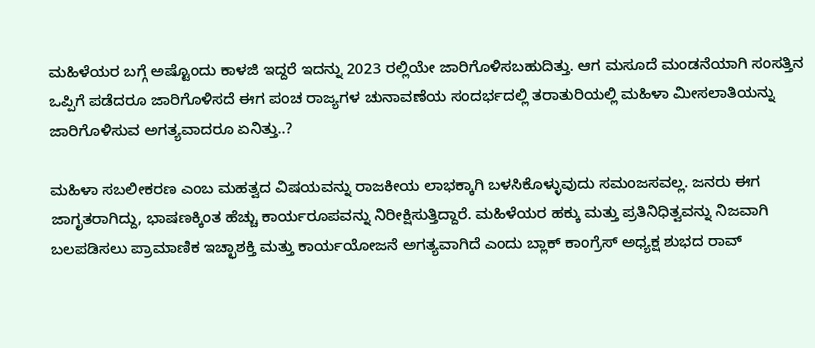ಮಹಿಳೆಯರ ಬಗ್ಗೆ ಅಷ್ಟೊಂದು ಕಾಳಜಿ ಇದ್ದರೆ ಇದನ್ನು 2023 ರಲ್ಲಿಯೇ ಜಾರಿಗೊಳಿಸಬಹುದಿತ್ತು. ಆಗ ಮಸೂದೆ ಮಂಡನೆಯಾಗಿ ಸಂಸತ್ತಿನ ಒಪ್ಪಿಗೆ ಪಡೆದರೂ ಜಾರಿಗೊಳಿಸದೆ ಈಗ ಪಂಚ ರಾಜ್ಯಗಳ ಚುನಾವಣೆಯ ಸಂದರ್ಭದಲ್ಲಿ ತರಾತುರಿಯಲ್ಲಿ ಮಹಿಳಾ ಮೀಸಲಾತಿಯನ್ನು ಜಾರಿಗೊಳಿಸುವ ಅಗತ್ಯವಾದರೂ ಏನಿತ್ತು..?

ಮಹಿಳಾ ಸಬಲೀಕರಣ ಎಂಬ ಮಹತ್ವದ ವಿಷಯವನ್ನು ರಾಜಕೀಯ ಲಾಭಕ್ಕಾಗಿ ಬಳಸಿಕೊಳ್ಳುವುದು ಸಮಂಜಸವಲ್ಲ. ಜನರು ಈಗ ಜಾಗೃತರಾಗಿದ್ದು, ಭಾಷಣಕ್ಕಿಂತ ಹೆಚ್ಚು ಕಾರ್ಯರೂಪವನ್ನು ನಿರೀಕ್ಷಿಸುತ್ತಿದ್ದಾರೆ. ಮಹಿಳೆಯರ ಹಕ್ಕು ಮತ್ತು ಪ್ರತಿನಿಧಿತ್ವವನ್ನು ನಿಜವಾಗಿ ಬಲಪಡಿಸಲು ಪ್ರಾಮಾಣಿಕ ಇಚ್ಛಾಶಕ್ತಿ ಮತ್ತು ಕಾರ್ಯಯೋಜನೆ ಅಗತ್ಯವಾಗಿದೆ ಎಂದು ಬ್ಲಾಕ್ ಕಾಂಗ್ರೆಸ್ ಅಧ್ಯಕ್ಷ ಶುಭದ ರಾವ್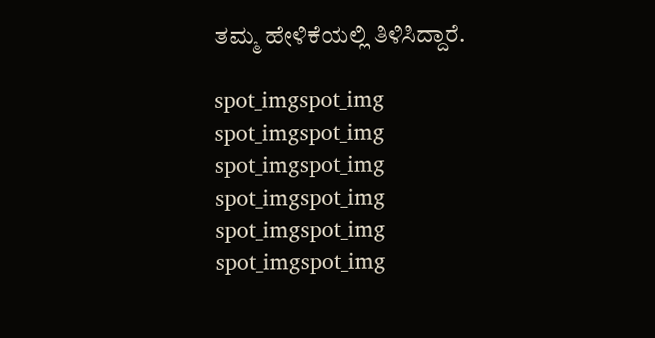ತಮ್ಮ ಹೇಳಿಕೆಯಲ್ಲಿ ತಿಳಿಸಿದ್ದಾರೆ.

spot_imgspot_img
spot_imgspot_img
spot_imgspot_img
spot_imgspot_img
spot_imgspot_img
spot_imgspot_img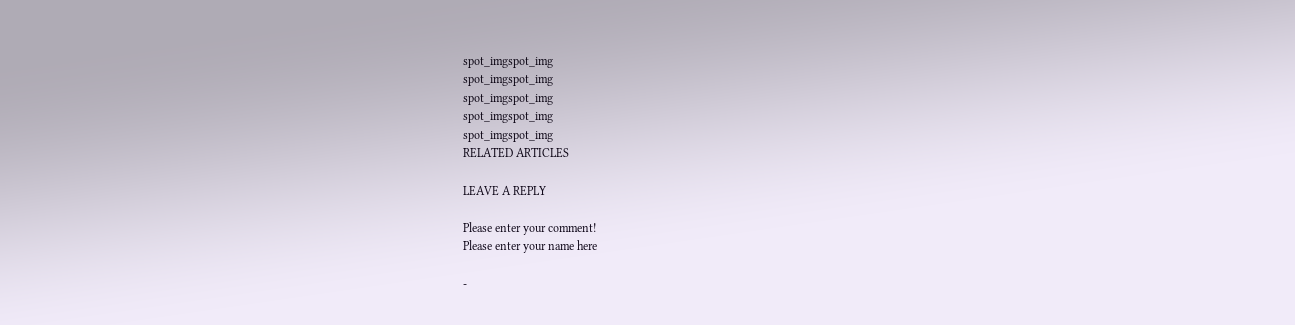spot_imgspot_img
spot_imgspot_img
spot_imgspot_img
spot_imgspot_img
spot_imgspot_img
RELATED ARTICLES

LEAVE A REPLY

Please enter your comment!
Please enter your name here

-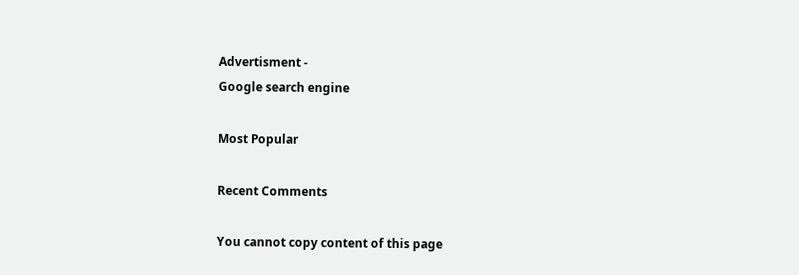Advertisment -
Google search engine

Most Popular

Recent Comments

You cannot copy content of this page